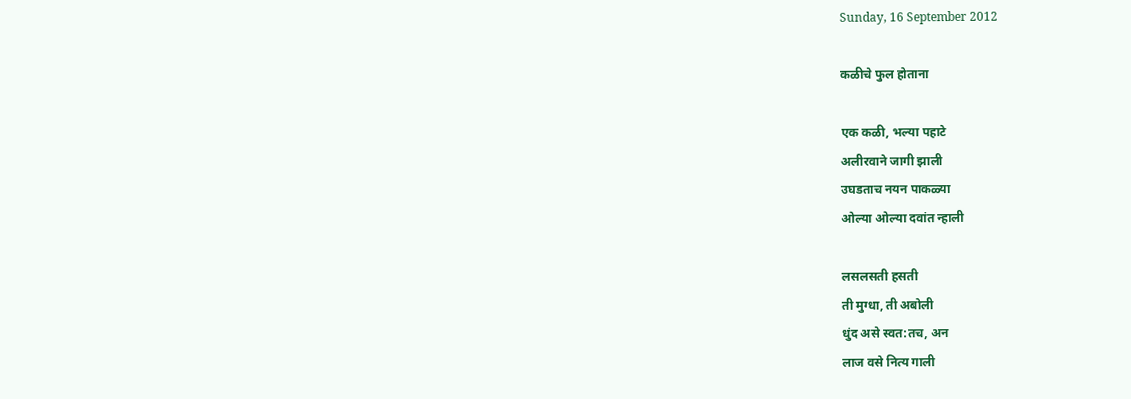Sunday, 16 September 2012

कळीचे फुल होताना

एक कळी, भल्या पहाटे
अलीरवाने जागी झाली
उघडताच नयन पाकळ्या
ओल्या ओल्या दवांत न्हाली

लसलसती हसती
ती मुग्धा, ती अबोली
धुंद असे स्वत:तच, अन
लाज वसे नित्य गाली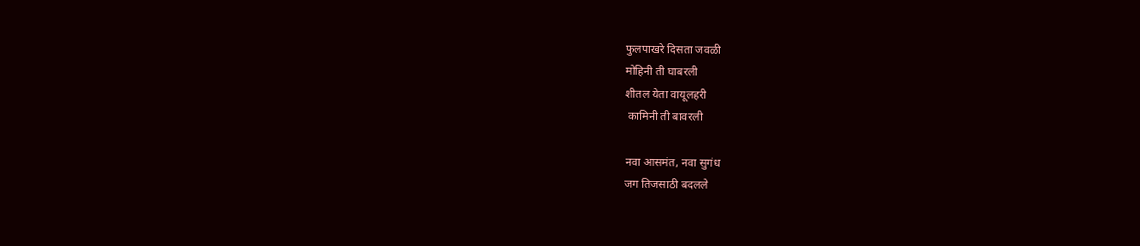फुलपाखरे दिसता जवळी
मोहिनी ती घाबरली
शीतल येता वायूलहरी
 कामिनी ती बावरली

नवा आसमंत, नवा सुगंध
जग तिजसाठी बदलले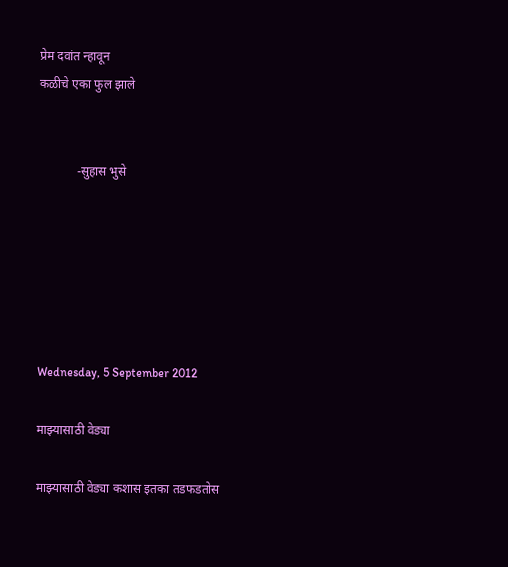प्रेम दवांत न्हावून
कळीचे एका फुल झाले


            -सुहास भुसे






Wednesday, 5 September 2012

माझ्यासाठी वेड्या

माझ्यासाठी वेड्या कशास इतका तडफडतोस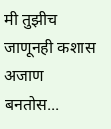मी तुझीच जाणूनही कशास अजाण बनतोस...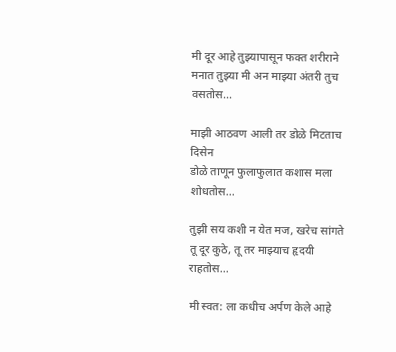मी दूर आहे तुझ्यापासून फक्त शरीराने
मनात तुझ्या मी अन माझ्या अंतरी तुच वसतोस...

माझी आठवण आली तर डोळे मिटताच दिसेन
डोळे ताणून फुलाफुलात कशास मला शोधतोस...

तुझी सय कशी न येत मज, खरेच सांगते
तू दूर कुठे, तू तर माझ्याच हृदयी राहतोस...

मी स्वत: ला कधीच अर्पण केले आहे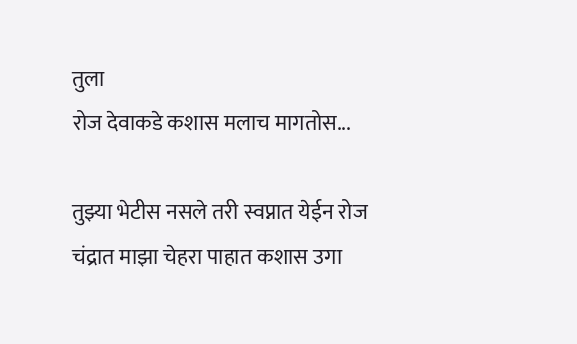तुला
रोज देवाकडे कशास मलाच मागतोस...

तुझ्या भेटीस नसले तरी स्वप्नात येईन रोज
चंद्रात माझा चेहरा पाहात कशास उगा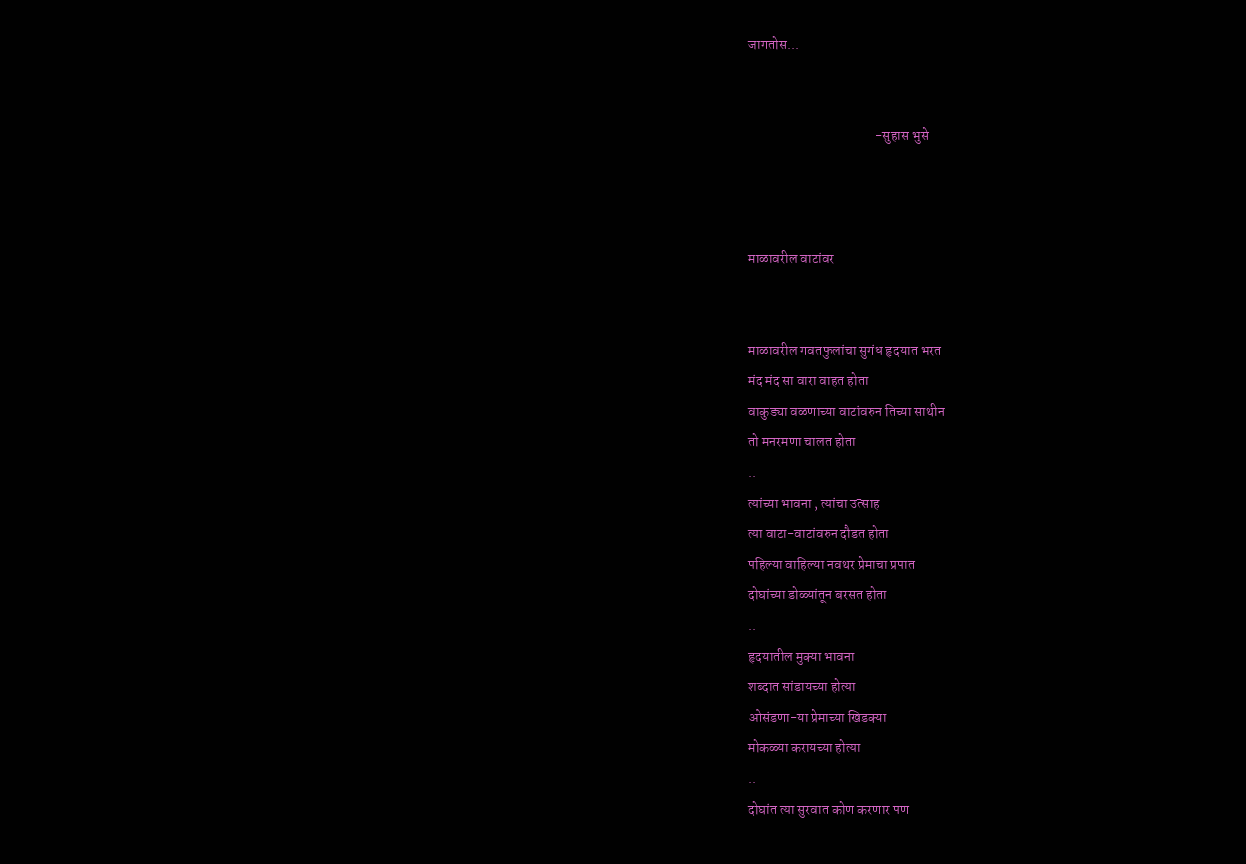जागतोस...


                                              -सुहास भुसे



माळावरील वाटांवर


माळावरील गवतफुलांचा सुगंध हृदयात भरत
मंद मंद सा वारा वाहत होता
वाकुड्या वळणाच्या वाटांवरुन तिच्या साथीन
तो मनरमणा चालत होता
..
त्यांच्या भावना , त्यांचा उत्साह
त्या वाटा-वाटांवरुन दौडत होता
पहिल्या वाहिल्या नवथर प्रेमाचा प्रपात
दोघांच्या डोळ्यांतून बरसत होता
..
हृदयातील मुक्या भावना
शब्दात सांडायच्या होत्या
ओसंडणा-या प्रेमाच्या खिडक्या
मोकळ्या करायच्या होत्या
..
दोघांत त्या सुरवात कोण करणार पण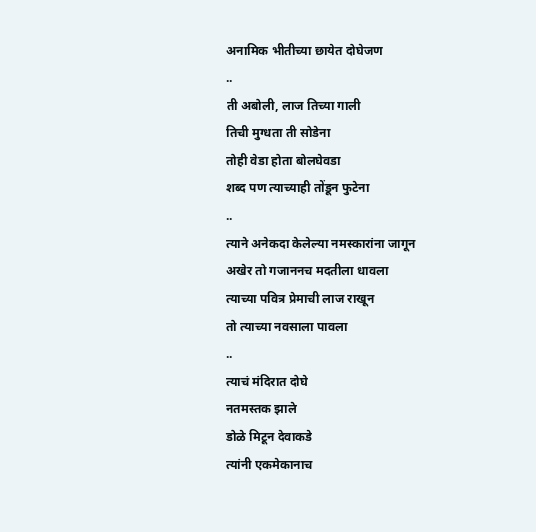अनामिक भीतीच्या छायेत दोघेजण
..
ती अबोली, लाज तिच्या गाली
तिची मुग्धता ती सोडेना
तोही वेडा होता बोलघेवडा
शब्द पण त्याच्याही तोंडून फुटेना
..
त्याने अनेकदा केलेल्या नमस्कारांना जागून
अखेर तो गजाननच मदतीला धावला
त्याच्या पवित्र प्रेमाची लाज राखून
तो त्याच्या नवसाला पावला
..
त्याचं मंदिरात दोघे
नतमस्तक झाले
डोळे मिटून देवाकडे
त्यांनी एकमेकानाच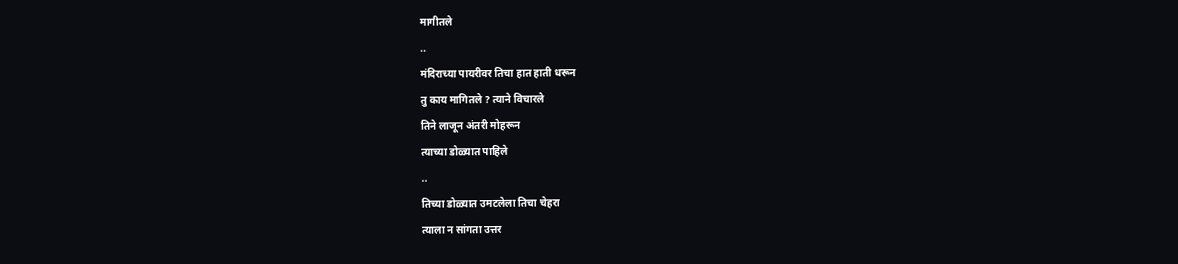मागीतले
..
मंदिराच्या पायरीवर तिचा हात हाती धरून
तु काय मागितले ? त्याने विचारले
तिने लाजून अंतरी मोहरून
त्याच्या डोळ्यात पाहिले
..
तिच्या डोळ्यात उमटलेला तिचा चेहरा
त्याला न सांगता उत्तर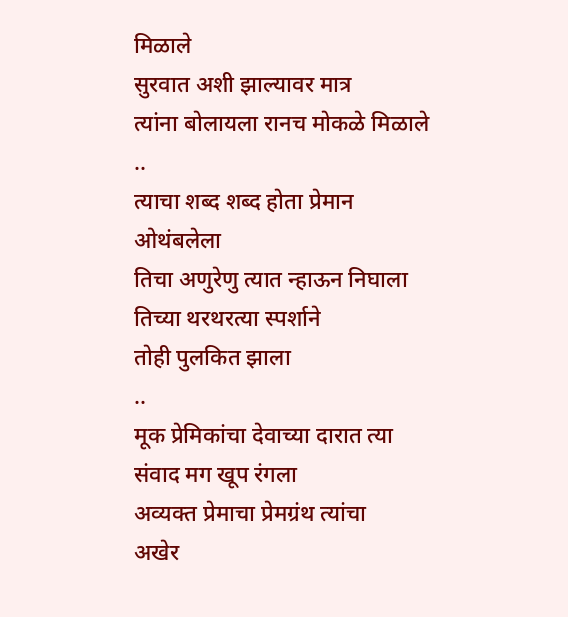मिळाले
सुरवात अशी झाल्यावर मात्र
त्यांना बोलायला रानच मोकळे मिळाले
..
त्याचा शब्द शब्द होता प्रेमान ओथंबलेला
तिचा अणुरेणु त्यात न्हाऊन निघाला
तिच्या थरथरत्या स्पर्शाने
तोही पुलकित झाला
..
मूक प्रेमिकांचा देवाच्या दारात त्या
संवाद मग खूप रंगला
अव्यक्त प्रेमाचा प्रेमग्रंथ त्यांचा
अखेर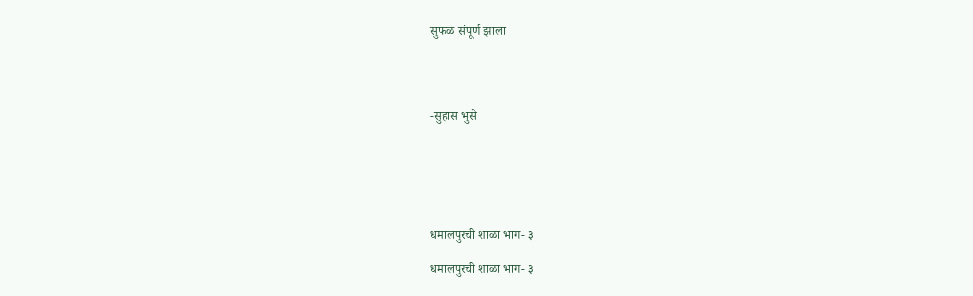सुफळ संपूर्ण झाला




-सुहास भुसे






धमालपुरची शाळा भाग- ३

धमालपुरची शाळा भाग- ३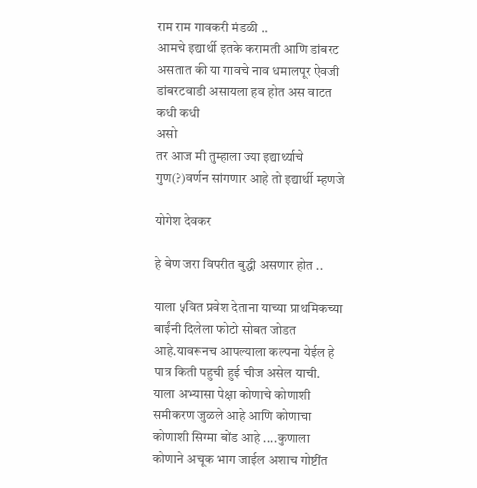राम राम गावकरी मंडळी ..
आमचे इद्यार्थी इतके करामती आणि डांबरट असतात की या गावचे नाव धमालपूर ऐवजी डांबरटवाडी असायला हव होत अस वाटत कधी कधी
असो
तर आज मी तुम्हाला ज्या इद्यार्थ्याचे गुण(?)वर्णन सांगणार आहे तो इद्यार्थी म्हणजे

योगेश देवकर

हे बेण जरा विपरीत बुद्धी असणार होत ..

याला ५वित प्रवेश देताना याच्या प्राथमिकच्या बाईंनी दिलेला फोटो सोबत जोडत आहे.यावरूनच आपल्याला कल्पना येईल हे पात्र किती पहुची हुई चीज असेल याची.
याला अभ्यासा पेक्षा कोणाचे कोणाशी समीकरण जुळले आहे आणि कोणाचा कोणाशी सिग्मा बोंड आहे ....कुणाला कोणाने अचूक भाग जाईल अशाच गोष्टींत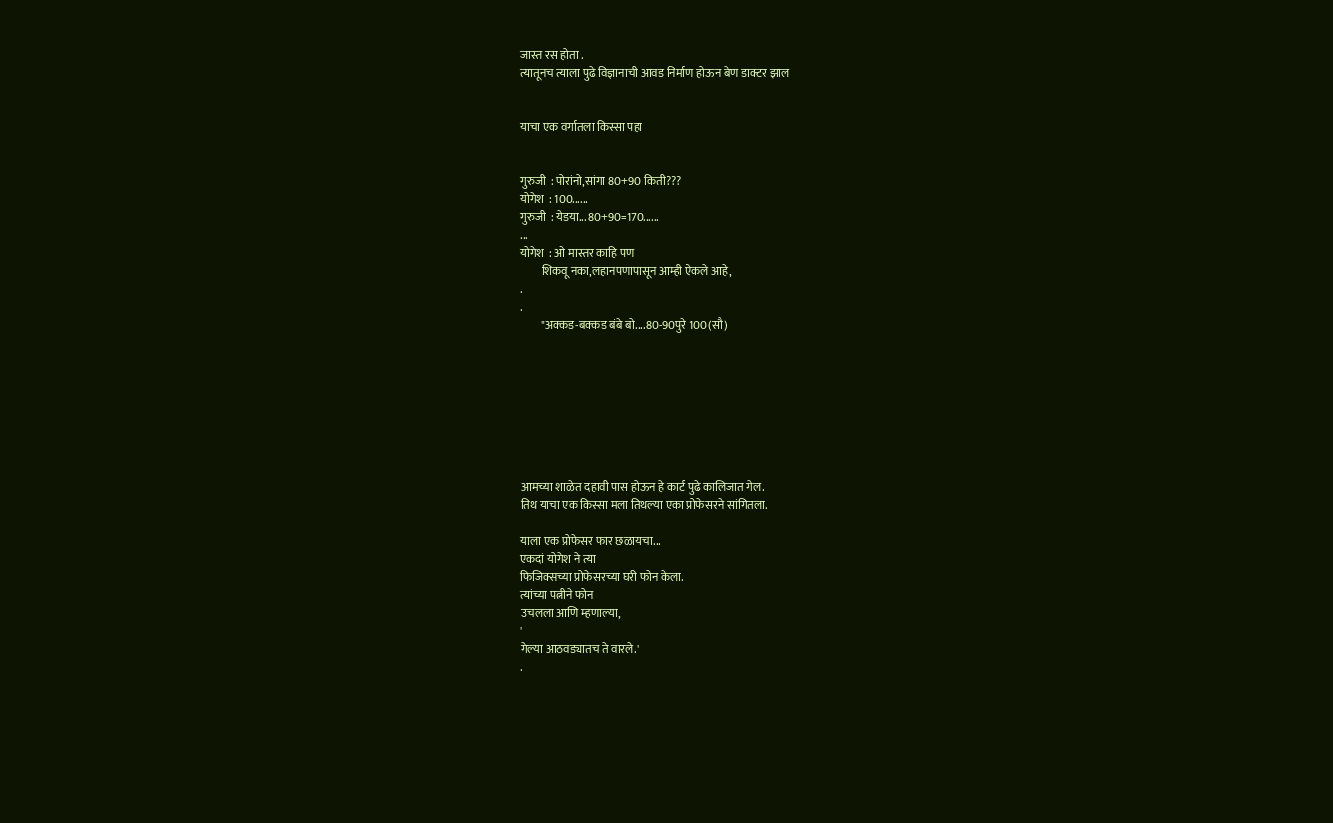जास्त रस होता .
त्यातूनच त्याला पुढे विज्ञानाची आवड निर्माण होऊन बेण डाक्टर झाल


याचा एक वर्गातला किस्सा पहा


गुरुजी  : पोरांनो,सांगा 80+90 किती???
योगेश  : 100......
गुरुजी  : येडया... 80+90=170......
...
योगेश  : ओ मास्तर काहि पण
         शिकवू नका,लहानपणापासून आम्ही ऐकले आहे,
.
.
         "अक्कड-बक्कड बंबे बो....80-90पुरे 100(सौ)








आमच्या शाळेत दहावी पास होऊन हे कार्ट पुढे कालिजात गेल.
तिथ याचा एक किस्सा मला तिथल्या एका प्रोफेसरने सांगितला.

याला एक प्रोफेसर फार छळायचा...
एकदां योगेश ने त्या
फिजिक्सच्या प्रोफेसरच्या घरी फोन केला.
त्यांच्या पत्नीने फोन
उचलला आणि म्हणाल्या,
'
गेल्या आठवड्यातच ते वारले.'
.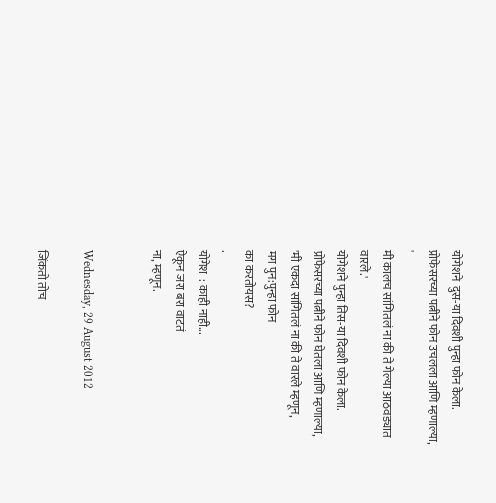योगेशने  दुस-या दिवशी पुन्हा फोन केला.
प्रोफेसरच्या पत्नीने फोन उचलला आणि म्हणाल्या,
'
मी कालच सांगितलं ना की ते गेल्या आठवड्यात वारले.'
योगेशने पुन्हा तिस-या दिवशी फोन केला.
प्रोफेसरच्या पत्नीने फोन घेतला आणि म्हणाल्या,
'मी एकदा सांगितलं ना की ते वारले म्हणून,
मग पुन:पुन्हा फोन
का करतोयस?
.
योगेश  : काही नाही...
ऐकून जरा बरा वाटतं
ना, म्हणून.


Wednesday, 29 August 2012

जिंकतो तोच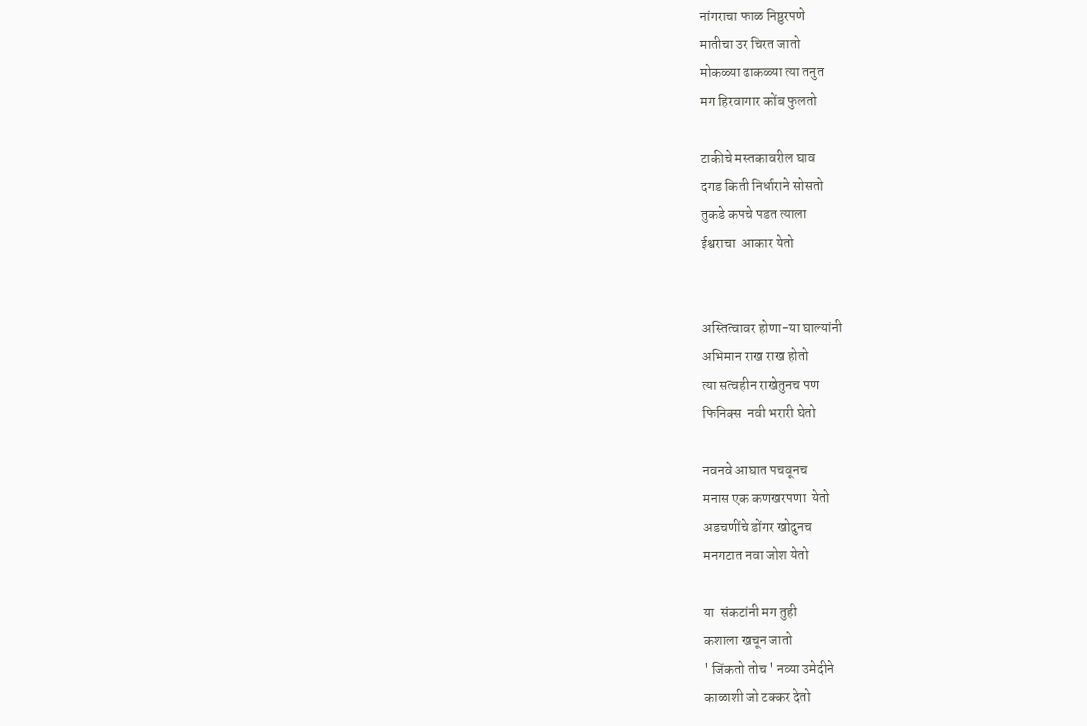नांगराचा फाळ निष्ठुरपणे
मातीचा उर चिरत जातो
मोकळ्या ढाकळ्या त्या तनुत
मग हिरवागार कोंब फुलतो

टाकीचे मस्तकावरील घाव
दगड किती निर्धाराने सोसतो
तुकडे कपचे पडत त्याला
ईश्वराचा  आकार येतो


अस्तित्वावर होणा-या घाल्यांनी
अभिमान राख राख होतो
त्या सत्वहीन राखेतुनच पण
फिनिक्स  नवी भरारी घेतो

नवनवे आघात पचवूनच
मनास एक कणखरपणा  येतो
अडचणींचे डोंगर खोदुनच
मनगटात नवा जोश येतो

या  संकटांनी मग तुही
कशाला खचून जातो
' जिंकतो तोच ' नव्या उमेदीने
काळाशी जो टक्कर देतो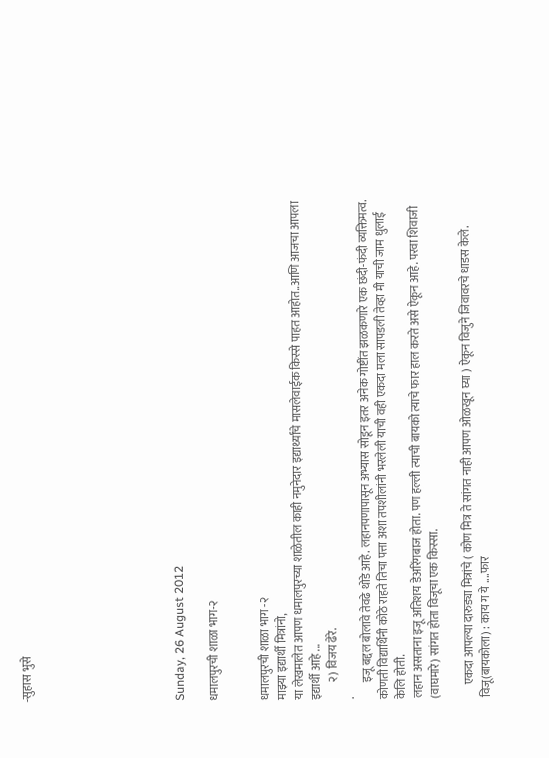-सुहास भुसे








Sunday, 26 August 2012

धमालपुरची शाळा भाग-२


धमालपुरची शाळा भाग -२
माझ्या इद्यार्थी मित्रांनो,
या लेखमालेत आपण धमालपुरच्या शाळेतील काही नमुनेदार इद्यार्थ्यांचे मासलेवाईक किस्से पाहत आहोत..आणि आजचा आपला इद्यार्थी आहे ...
       २) विजय ढेरे.
.
       इजू बद्दल बोलावे तेवढे थोडे आहे. लहानपणापासून अभ्यास सोडून इतर अनेक गोष्टींत झळकणारे एक छंदी-फंदी व्यक्तिमत्व. कोणती विद्यार्थिनी कोठे राहते तिचा पत्ता अशा तपशीलांनी भरलेली याची वही एकदा मला सापडली तेव्हा मी याची जाम धुलाई केलि होती.
लहान असताना इजू अतिशय डेअरिंगबाज होता. पण हल्ली त्याची बायको त्याचे फार हाल करते असे ऐकून आहे. परवा शिवाजी (वाघमारे) सांगत होता विजूचा एक किस्सा.

      एकदा आपल्या दारुड्या मित्रांचे ( कोण मित्र ते सांगत नाही आपण ओळखून घ्या ) ऐकून विजुने जिवावरचे धाडस केले.
विजू(बायकोला) : काय ग ये ....फार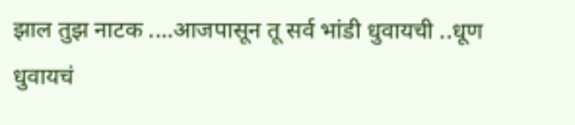झाल तुझ नाटक ....आजपासून तू सर्व भांडी धुवायची ..धूण धुवायचं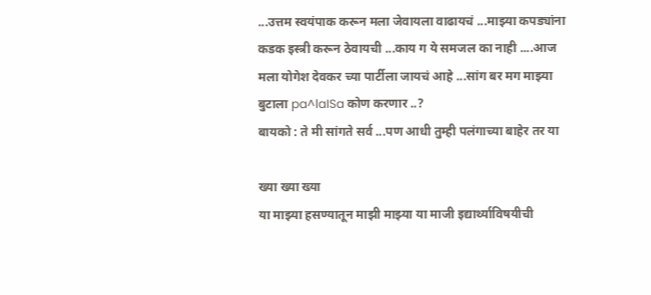...उत्तम स्वयंपाक करून मला जेवायला वाढायचं ...माझ्या कपड्यांना कडक इस्त्री करून ठेवायची ...काय ग ये समजल का नाही ....आज मला योगेश देवकर च्या पार्टीला जायचं आहे ...सांग बर मग माझ्या बुटाला pa^laISa कोण करणार ..?
बायको : ते मी सांगते सर्व ...पण आधी तुम्ही पलंगाच्या बाहेर तर या

ख्या ख्या ख्या
या माझ्या हसण्यातून माझी माझ्या या माजी इद्यार्थ्याविषयीची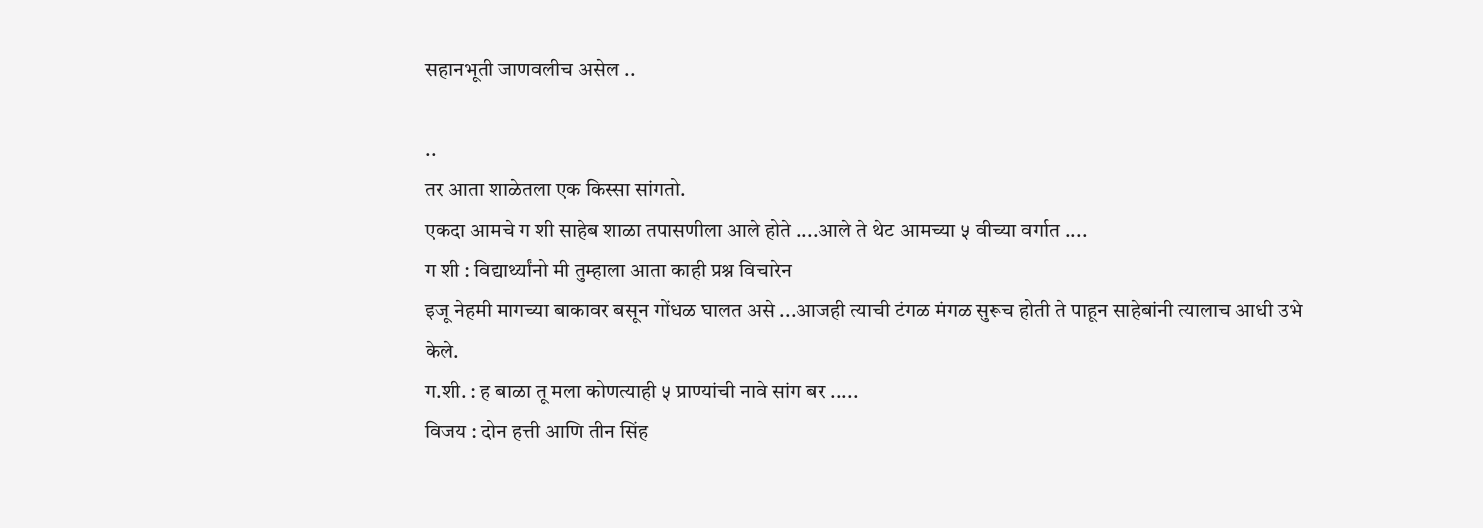सहानभूती जाणवलीच असेल ..

..
तर आता शाळेतला एक किस्सा सांगतो.
एकदा आमचे ग शी साहेब शाळा तपासणीला आले होते ....आले ते थेट आमच्या ५ वीच्या वर्गात ....
ग शी : विद्यार्थ्यांनो मी तुम्हाला आता काही प्रश्न विचारेन
इजू नेहमी मागच्या बाकावर बसून गोंधळ घालत असे ...आजही त्याची टंगळ मंगळ सुरूच होती ते पाहून साहेबांनी त्यालाच आधी उभे केले.
ग.शी. : ह बाळा तू मला कोणत्याही ५ प्राण्यांची नावे सांग बर .....
विजय : दोन हत्ती आणि तीन सिंह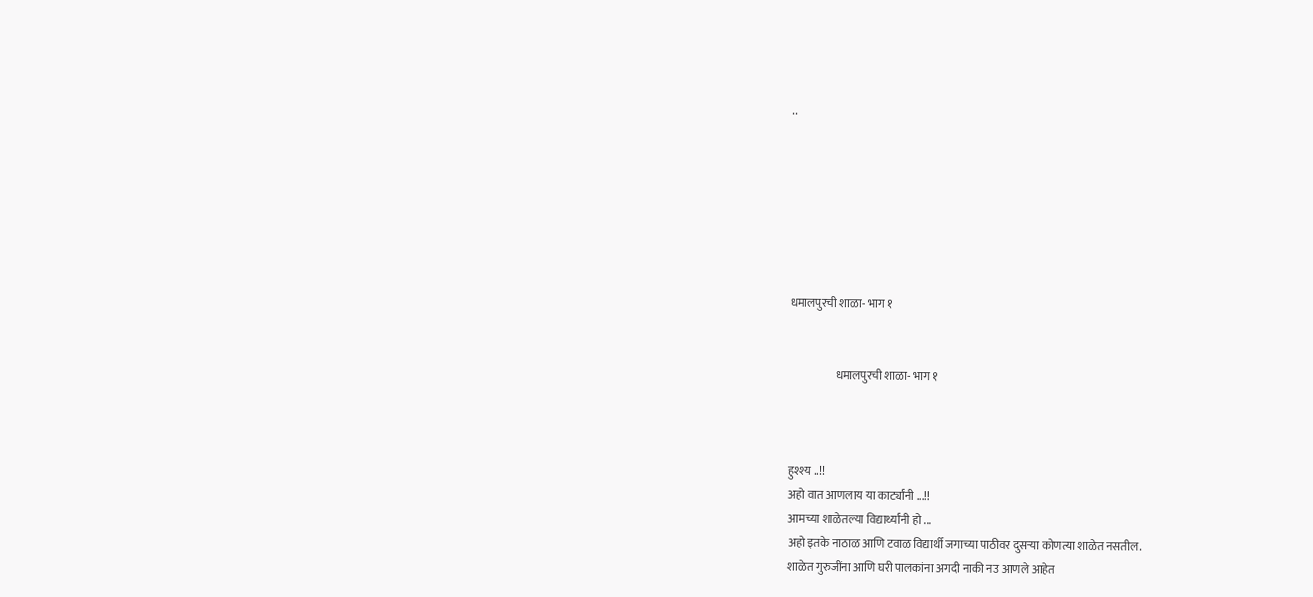..







धमालपुरची शाळा- भाग १


                    धमालपुरची शाळा- भाग १



हुश्श्य ..!!
अहो वात आणलाय या कार्ट्यांनी ...!!
आमच्या शाळेतल्या विद्यार्थ्यांनी हो ...
अहो इतके नाठाळ आणि टवाळ विद्यार्थी जगाच्या पाठीवर दुसऱ्या कोणत्या शाळेत नसतील.
शाळेत गुरुजींना आणि घरी पालकांना अगदी नाकी नउ आणले आहेत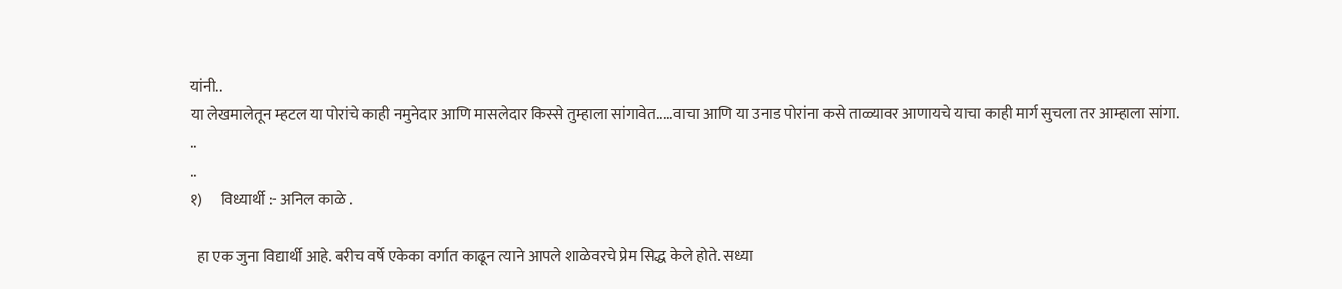यांनी..
या लेखमालेतून म्हटल या पोरांचे काही नमुनेदार आणि मासलेदार किस्से तुम्हाला सांगावेत.....वाचा आणि या उनाड पोरांना कसे ताळ्यावर आणायचे याचा काही मार्ग सुचला तर आम्हाला सांगा.
..
..
१)      विध्यार्थी :- अनिल काळे .

  हा एक जुना विद्यार्थी आहे. बरीच वर्षे एकेका वर्गात काढून त्याने आपले शाळेवरचे प्रेम सिद्ध केले होते. सध्या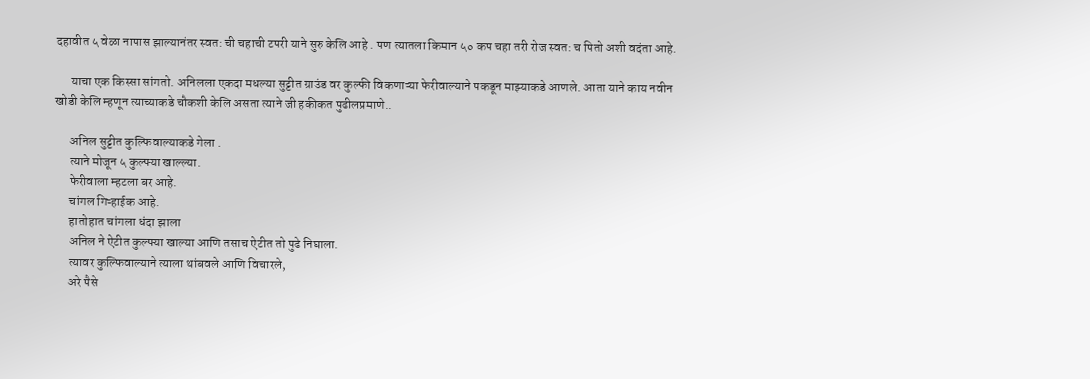दहावीत ५ वेळा नापास झाल्यानंतर स्वत: ची चहाची टपरी याने सुरु केलि आहे . पण त्यातला किमान ५० कप चहा तरी रोज स्वत: च पितो अशी वदंता आहे.

      याचा एक किस्सा सांगतो. अनिलला एकदा मधल्या सुट्टीत ग्राउंड वर कुल्फी विकणाऱ्या फेरीवाल्याने पकडून माझ्याकडे आणले. आता याने काय नवीन खोडी केलि म्हणून त्याच्याकडे चौकशी केलि असता त्याने जी हकीकत पुढीलप्रमाणे..

      अनिल सुट्टीत कुल्फिवाल्याकडे गेला .
      त्याने मोजून ५ कुल्फ्या खाल्ल्या.
      फेरीवाला म्हटला बर आहे.
      चांगल गिऱ्हाईक आहे.
      हातोहात चांगला धंदा झाला
      अनिल ने ऐटीत कुल्फ्या खाल्या आणि तसाच ऐटीत तो पुढे निघाला.
      त्यावर कुल्फिवाल्याने त्याला थांबवले आणि विचारले,
      अरे पैसे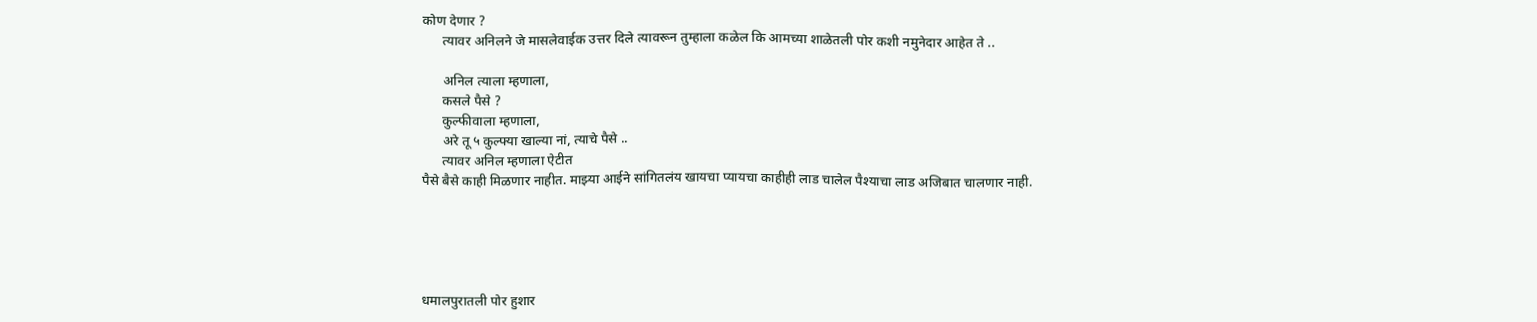कोण देणार ?
      त्यावर अनिलने जे मासलेवाईक उत्तर दिले त्यावरून तुम्हाला कळेल कि आमच्या शाळेतली पोर कशी नमुनेदार आहेत ते ..

      अनिल त्याला म्हणाला,
      कसले पैसे ?
      कुल्फीवाला म्हणाला,
      अरे तू ५ कुल्फ्या खाल्या नां, त्याचे पैसे ..
      त्यावर अनिल म्हणाला ऐटीत
पैसे बैसे काही मिळणार नाहीत. माझ्या आईने सांगितलंय खायचा प्यायचा काहीही लाड चालेल पैश्याचा लाड अजिबात चालणार नाही.





धमालपुरातली पोर हुशार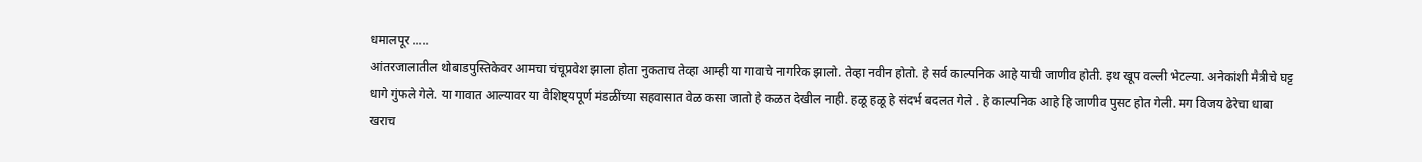धमालपूर .....
आंतरजालातील थोबाडपुस्तिकेवर आमचा चंचूप्रवेश झाला होता नुकताच तेव्हा आम्ही या गावाचे नागरिक झालो. तेव्हा नवीन होतो. हे सर्व काल्पनिक आहे याची जाणीव होती. इथ खूप वल्ली भेटल्या. अनेकांशी मैत्रीचे घट्ट धागे गुंफले गेले. या गावात आल्यावर या वैशिष्ट्यपूर्ण मंडळींच्या सहवासात वेळ कसा जातो हे कळत देखील नाही. हळू हळू हे संदर्भ बदलत गेले . हे काल्पनिक आहे हि जाणीव पुसट होत गेली. मग विजय ढेरेचा धाबा खराच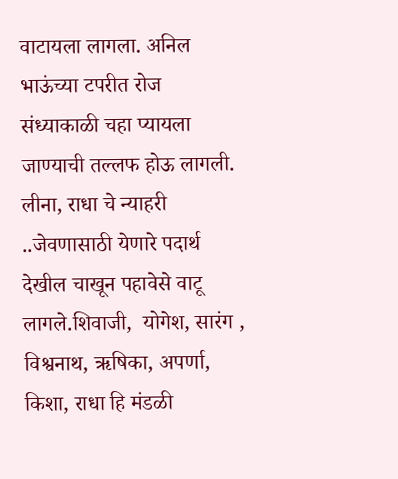वाटायला लागला. अनिल भाऊंच्या टपरीत रोज संध्याकाळी चहा प्यायला जाण्याची तल्लफ होऊ लागली. लीना, राधा चे न्याहरी ..जेवणासाठी येणारे पदार्थ देखील चाखून पहावेसे वाटू लागले.शिवाजी,  योगेश, सारंग , विश्वनाथ, ऋषिका, अपर्णा, किशा, राधा हि मंडळी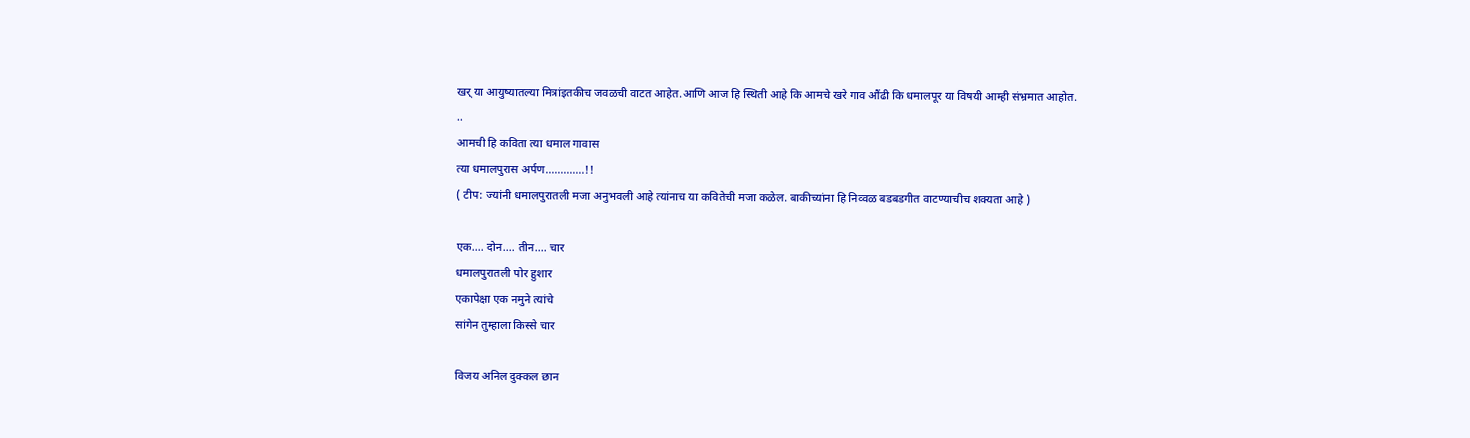खर् या आयुष्यातल्या मित्रांइतकीच जवळची वाटत आहेत.आणि आज हि स्थिती आहे कि आमचे खरे गाव औंढी कि धमालपूर या विषयी आम्ही संभ्रमात आहोत.
..
आमची हि कविता त्या धमाल गावास
त्या धमालपुरास अर्पण.............!!
( टीप: ज्यांनी धमालपुरातली मजा अनुभवली आहे त्यांनाच या कवितेची मजा कळेल. बाकीच्यांना हि निव्वळ बडबडगीत वाटण्याचीच शक्यता आहे )

एक.... दोन.... तीन.... चार
धमालपुरातली पोर हुशार
एकापेक्षा एक नमुने त्यांचे
सांगेन तुम्हाला किस्से चार

विजय अनिल दुक्कल छान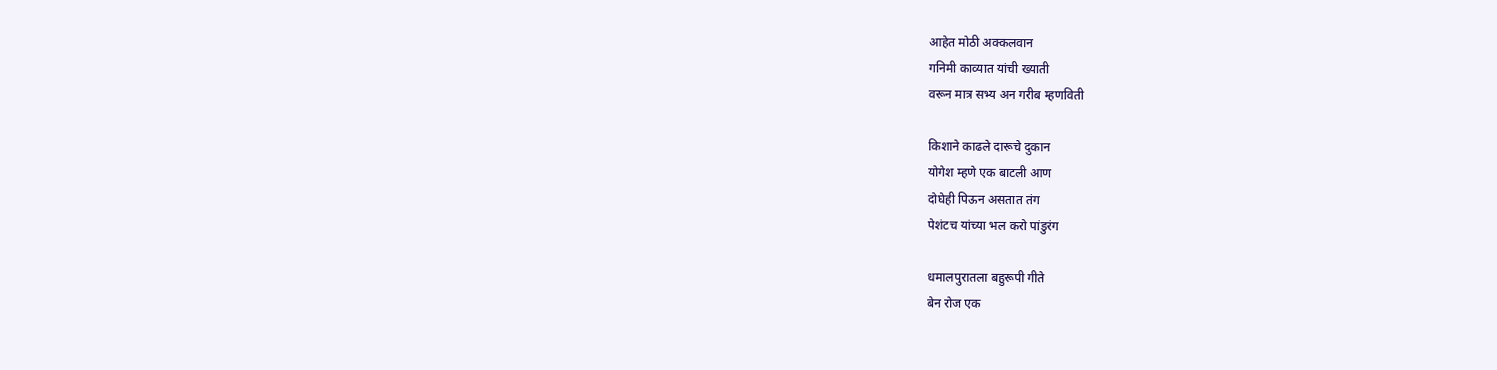आहेत मोठी अक्कलवान
गनिमी काव्यात यांची ख्याती
वरून मात्र सभ्य अन गरीब म्हणविती

किशाने काढले दारूचे दुकान
योगेश म्हणे एक बाटली आण
दोघेही पिऊन असतात तंग
पेशंटच यांच्या भल करो पांडुरंग

धमालपुरातला बहुरूपी गीते
बेन रोज एक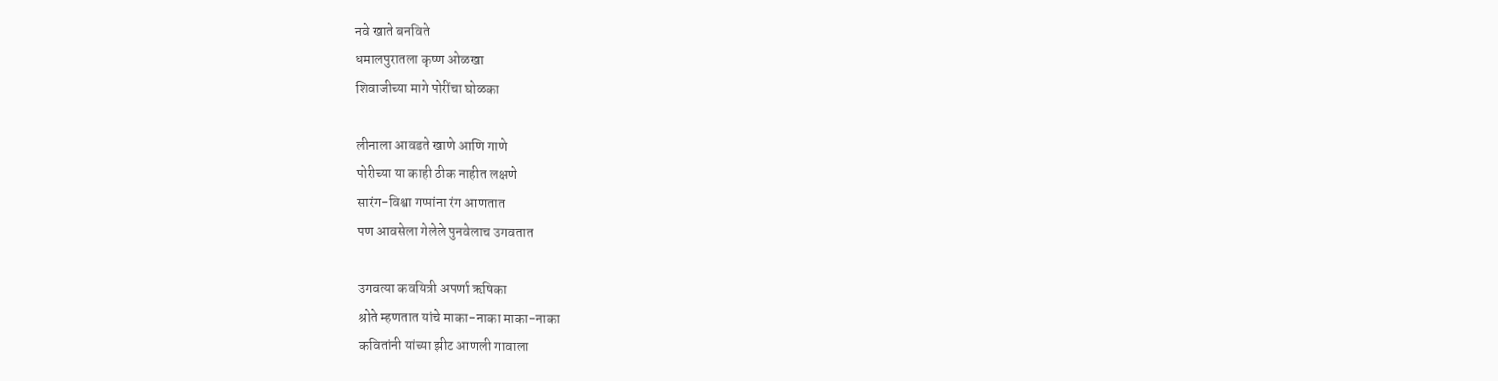नवे खाते बनविते
धमालपुरातला कृष्ण ओळखा
शिवाजीच्या मागे पोरींचा घोळका

लीनाला आवडते खाणे आणि गाणे
पोरीच्या या काही ठीक नाहीत लक्षणे
सारंग-विश्वा गप्पांना रंग आणतात
पण आवसेला गेलेले पुनवेलाच उगवतात

उगवत्या कवयित्री अपर्णा ऋषिका
श्रोते म्हणतात यांचे माका-नाका माका-नाका
कवितांनी यांच्या झीट आणली गावाला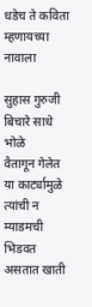धडेच ते कविता म्हणायच्या नावाला

सुहास गुरुजी बिचारे साधे भोळे
वैतागून गेलेत या कार्ट्यामुळे
त्यांची न म्याडमची भिडवत असतात खाती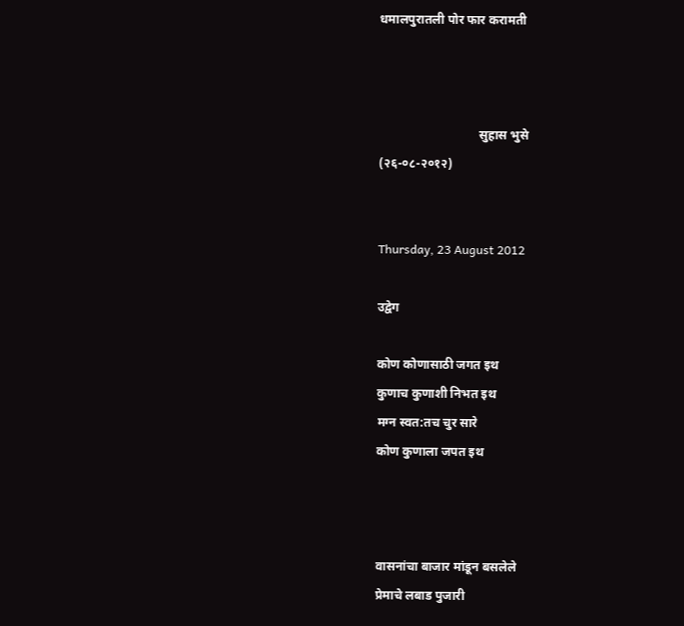धमालपुरातली पोर फार करामती



                                सुहास भुसे
(२६-०८-२०१२)


Thursday, 23 August 2012

उद्वेग

कोण कोणासाठी जगत इथ
कुणाच कुणाशी निभत इथ
मग्न स्वत:तच चुर सारे
कोण कुणाला जपत इथ



वासनांचा बाजार मांडून बसलेले
प्रेमाचे लबाड पुजारी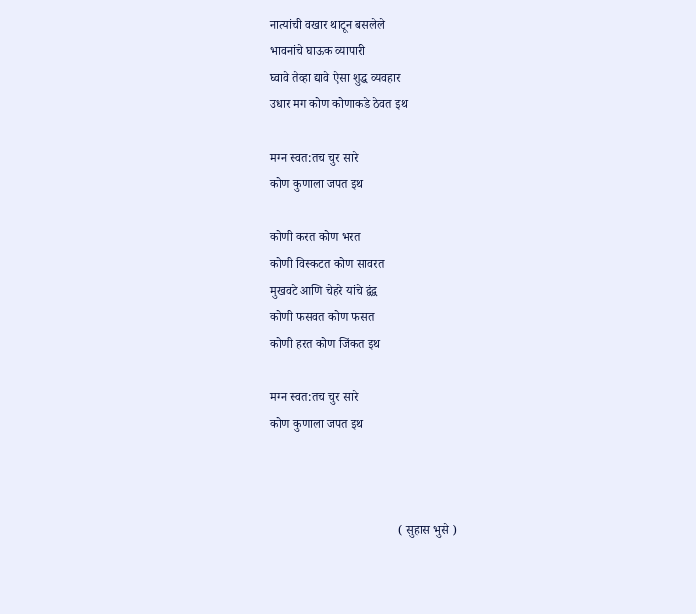नात्यांची वखार थाटून बसलेले
भावनांचे घाऊक व्यापारी
घ्वावे तेव्हा द्यावे ऐसा शुद्ध व्यवहार
उधार मग कोण कोणाकडे ठेवत इथ

मग्न स्वत:तच चुर सारे
कोण कुणाला जपत इथ

कोणी करत कोण भरत
कोणी विस्कटत कोण सावरत
मुखवटे आणि चेहरे यांचे द्वंद्व
कोणी फसवत कोण फसत
कोणी हरत कोण जिंकत इथ

मग्न स्वत:तच चुर सारे
कोण कुणाला जपत इथ



                                         ( सुहास भुसे )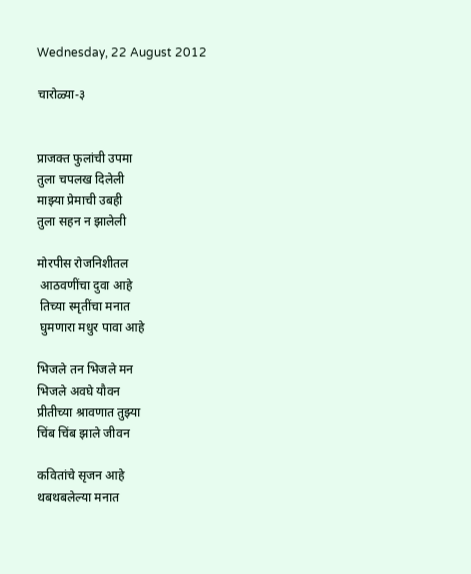Wednesday, 22 August 2012

चारोळ्या-३


प्राजक्त फुलांची उपमा
तुला चपलख दिलेली
माझ्या प्रेमाची उबही
तुला सहन न झालेली

मोरपीस रोजनिशीतल
 आठवणींचा दुवा आहे
 तिच्या स्मृतींचा मनात
 घुमणारा मधुर पावा आहे

भिजले तन भिजले मन
भिजले अवघे यौवन
प्रीतीच्या श्रावणात तुझ्या
चिंब चिंब झाले जीवन

कवितांचे सृजन आहे
थबथबलेल्या मनात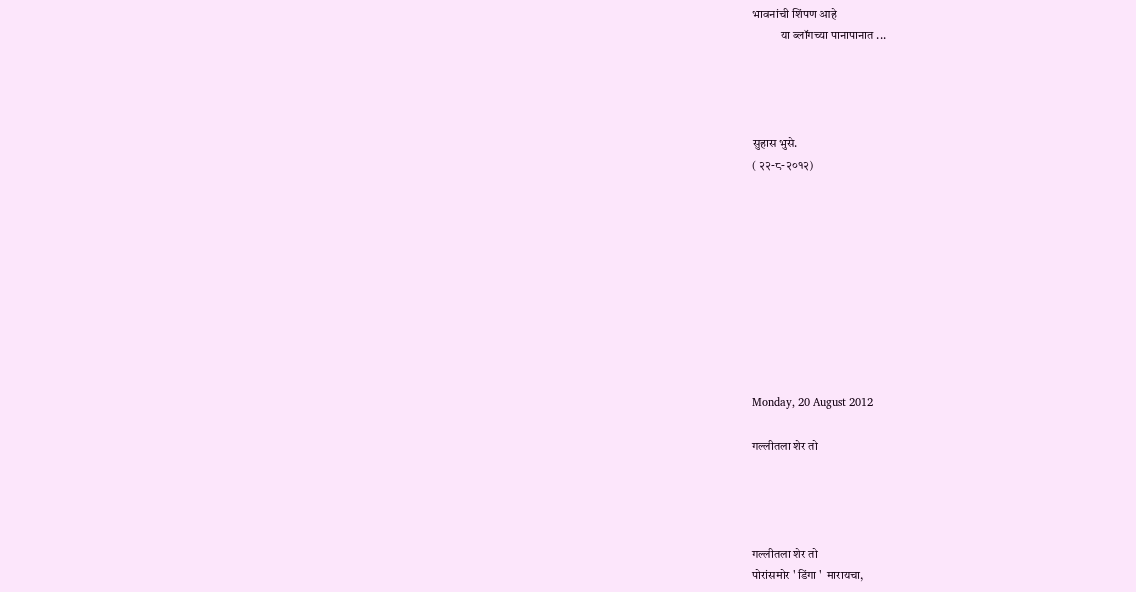भावनांची शिंपण आहे
            या ब्लॉगच्या पानापानात ...




सुहास भुसे.
( २२-८-२०१२)










Monday, 20 August 2012

गल्लीतला शेर तो




गल्लीतला शेर तो
पोरांसमोर ' डिंगा '  मारायचा,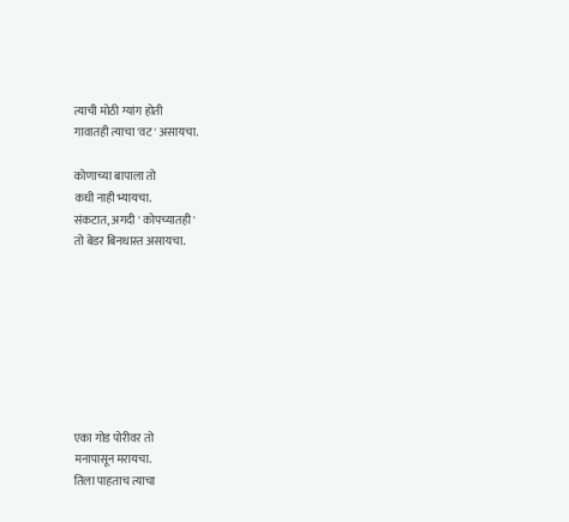त्याची मोठी ग्यांग होती
गावातही त्याचा 'वट ' असायचा.

कोणाच्या बापाला तो
कधी नाही भ्यायचा.
संकटात, अगदी ' कोपच्यातही '
तो बेडर बिनधास्त असायचा.








एका गोड पोरीवर तो
मनापासून मरायचा.
तिला पाहताच त्याचा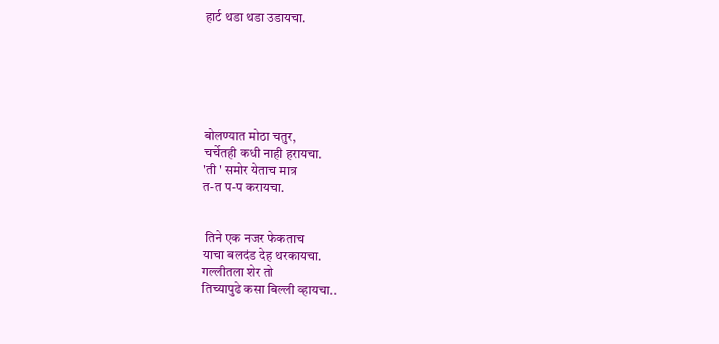हार्ट थडा थडा उडायचा.






बोलण्यात मोठा चतुर,
चर्चेतही कधी नाही हरायचा.
'ती ' समोर येताच मात्र
त-त प-प करायचा.


 तिने एक नजर फेकताच
याचा बलदंड देह थरकायचा.
गल्लीतला शेर तो
तिच्यापुढे कसा बिल्ली व्हायचा..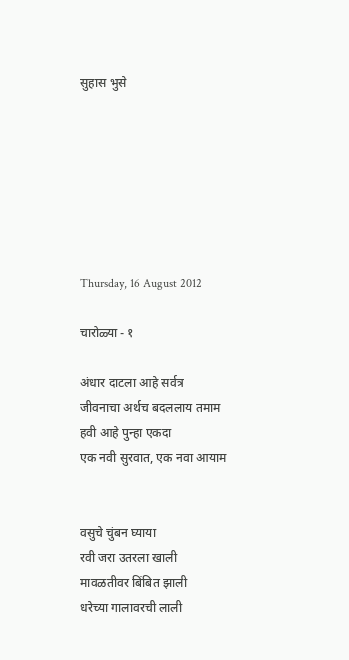सुहास भुसे







Thursday, 16 August 2012

चारोळ्या - १

अंधार दाटला आहे सर्वत्र
जीवनाचा अर्थच बदललाय तमाम
हवी आहे पुन्हा एकदा
एक नवी सुरवात, एक नवा आयाम


वसुचे चुंबन घ्याया
रवी जरा उतरला खाली
मावळतीवर बिंबित झाली
धरेच्या गालावरची लाली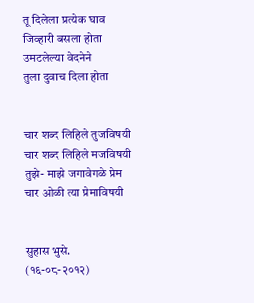तू दिलेला प्रत्येक घाव
जिव्हारी बसला होता
उमटलेल्या वेदनेने
तुला दुवाच दिला होता


चार शब्द लिहिले तुजविषयी
चार शब्द लिहिले मजविषयी
तुझे- माझे जगावेगळे प्रेम
चार ओळी त्या प्रेमाविषयी


सुहास भुसे.
(१६-०८-२०१२)